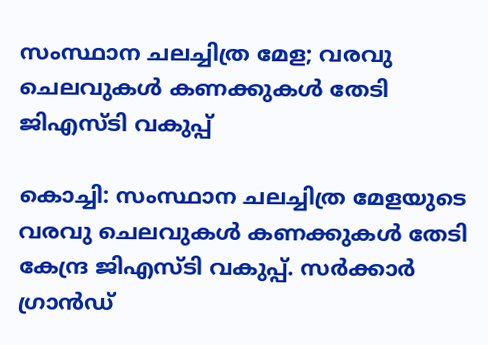സംസ്ഥാന ചലച്ചിത്ര മേള; വരവു ചെലവുകൾ കണക്കുകൾ തേടി ജിഎസ്ടി വകുപ്പ്

കൊച്ചി: സംസ്ഥാന ചലച്ചിത്ര മേളയുടെ വരവു ചെലവുകൾ കണക്കുകൾ തേടി കേന്ദ്ര ജിഎസ്ടി വകുപ്പ്. സർക്കാർ ഗ്രാൻഡ്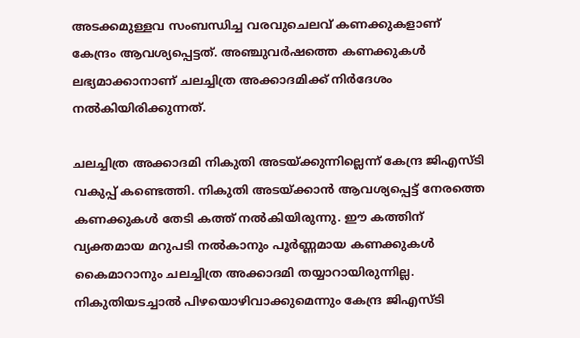അടക്കമുള്ളവ സംബന്ധിച്ച വരവുചെലവ് കണക്കുകളാണ് കേന്ദ്രം ആവശ്യപ്പെട്ടത്. അഞ്ചുവർഷത്തെ കണക്കുകൾ ലഭ്യമാക്കാനാണ് ചലച്ചിത്ര അക്കാദമിക്ക് നിർദേശം നൽകിയിരിക്കുന്നത്.

ചലച്ചിത്ര അക്കാദമി നികുതി അടയ്ക്കുന്നില്ലെന്ന് കേന്ദ്ര ജിഎസ്ടി വകുപ്പ് കണ്ടെത്തി. നികുതി അടയ്ക്കാൻ ആവശ്യപ്പെട്ട് നേരത്തെ കണക്കുകൾ തേടി കത്ത് നൽകിയിരുന്നു. ഈ കത്തിന് വ്യക്തമായ മറുപടി നൽകാനും പൂർണ്ണമായ കണക്കുകൾ കൈമാറാനും ചലച്ചിത്ര അക്കാദമി തയ്യാറായിരുന്നില്ല. നികുതിയടച്ചാൽ പിഴയൊഴിവാക്കുമെന്നും കേന്ദ്ര ജിഎസ്ടി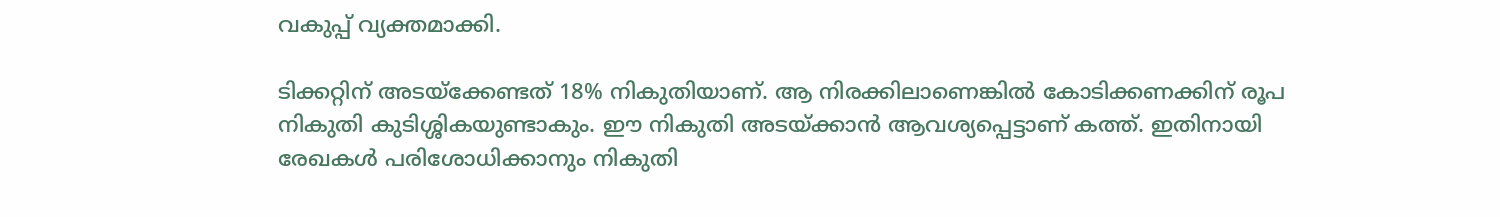വകുപ്പ് വ്യക്തമാക്കി.

ടിക്കറ്റിന് അടയ്ക്കേണ്ടത് 18% നികുതിയാണ്. ആ നിരക്കിലാണെങ്കിൽ കോടിക്കണക്കിന് രൂപ നികുതി കുടിശ്ശികയുണ്ടാകും. ഈ നികുതി അടയ്ക്കാൻ ആവശ്യപ്പെട്ടാണ് കത്ത്. ഇതിനായി രേഖകൾ പരിശോധിക്കാനും നികുതി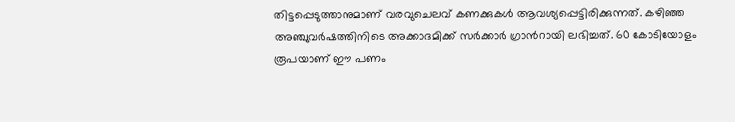തിട്ടപ്പെടുത്താനുമാണ് വരവുചെലവ് കണക്കുകൾ ആവശ്യപ്പെട്ടിരിക്കുന്നത്. കഴിഞ്ഞ അഞ്ചുവർഷത്തിനിടെ അക്കാദമിക്ക് സർക്കാർ ഗ്രാൻറായി ലഭിച്ചത്. 60 കോടിയോളം രൂപയാണ് ഈ പണം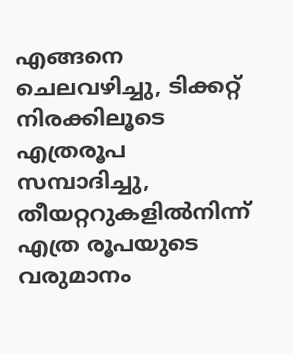എങ്ങനെ ചെലവഴിച്ചു, ടിക്കറ്റ് നിരക്കിലൂടെ എത്രരൂപ സമ്പാദിച്ചു, തീയറ്ററുകളിൽനിന്ന് എത്ര രൂപയുടെ വരുമാനം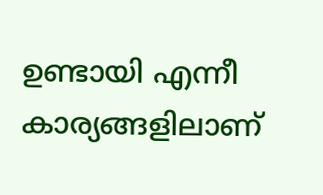ഉണ്ടായി എന്നീ കാര്യങ്ങളിലാണ്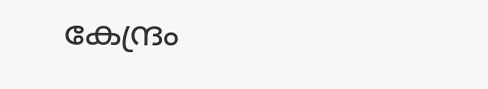കേന്ദ്രം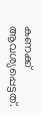കണക്ക് ആവശ്യപ്പെട്ടത്.